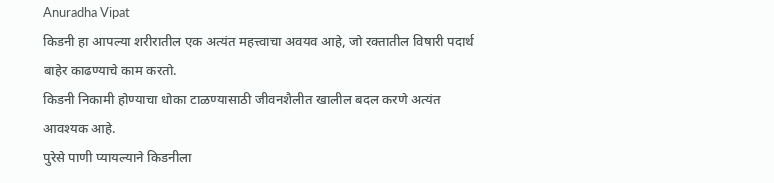Anuradha Vipat
किडनी हा आपल्या शरीरातील एक अत्यंत महत्त्वाचा अवयव आहे, जो रक्तातील विषारी पदार्थ बाहेर काढण्याचे काम करतो.
किडनी निकामी होण्याचा धोका टाळण्यासाठी जीवनशैलीत खालील बदल करणे अत्यंत आवश्यक आहे.
पुरेसे पाणी प्यायल्याने किडनीला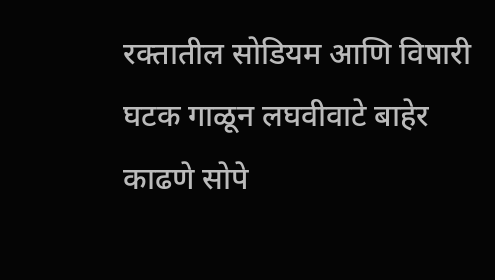रक्तातील सोडियम आणि विषारी घटक गाळून लघवीवाटे बाहेर काढणे सोपे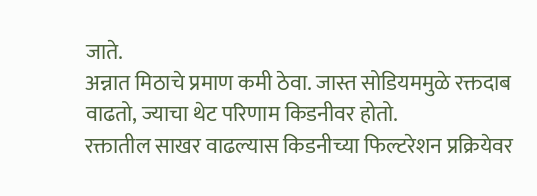जाते.
अन्नात मिठाचे प्रमाण कमी ठेवा. जास्त सोडियममुळे रक्तदाब वाढतो, ज्याचा थेट परिणाम किडनीवर होतो.
रक्तातील साखर वाढल्यास किडनीच्या फिल्टरेशन प्रक्रियेवर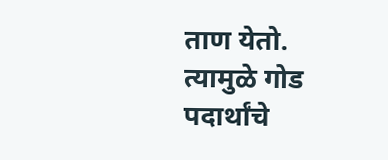ताण येतो. त्यामुळे गोड पदार्थांचे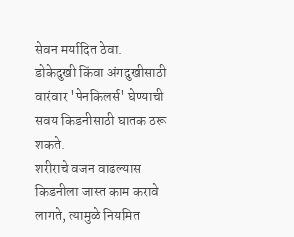सेवन मर्यादित ठेवा.
डोकेदुखी किंवा अंगदुखीसाठी वारंवार 'पेनकिलर्स' घेण्याची सवय किडनीसाठी घातक ठरू शकते.
शरीराचे वजन वाढल्यास किडनीला जास्त काम करावे लागते, त्यामुळे नियमित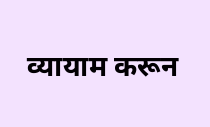व्यायाम करून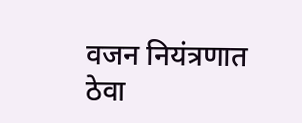वजन नियंत्रणात ठेवा